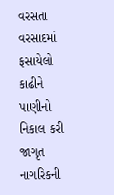વરસતા વરસાદમાં ફસાયેલો કાઢીને પાણીનો નિકાલ કરી જાગૃત નાગરિકની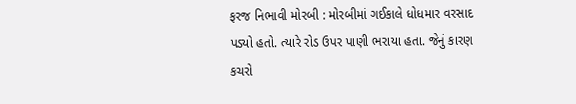ફરજ નિભાવી મોરબી : મોરબીમાં ગઈકાલે ધોધમાર વરસાદ પડ્યો હતો. ત્યારે રોડ ઉપર પાણી ભરાયા હતા. જેનું કારણ કચરો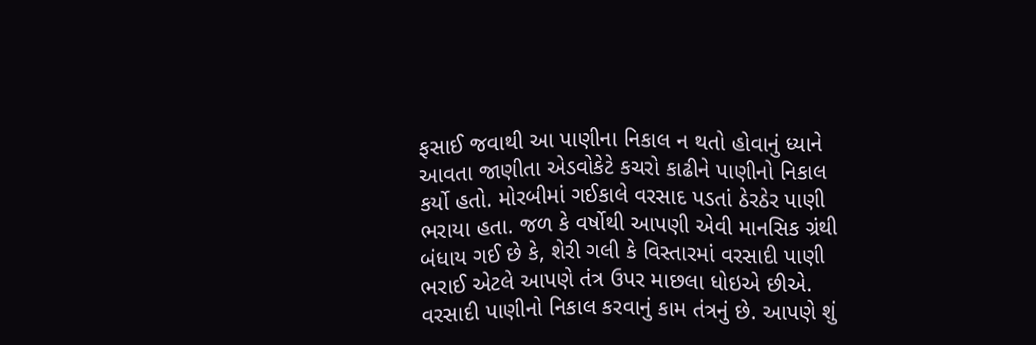ફસાઈ જવાથી આ પાણીના નિકાલ ન થતો હોવાનું ધ્યાને આવતા જાણીતા એડવોકેટે કચરો કાઢીને પાણીનો નિકાલ કર્યો હતો. મોરબીમાં ગઈકાલે વરસાદ પડતાં ઠેરઠેર પાણી ભરાયા હતા. જળ કે વર્ષોથી આપણી એવી માનસિક ગ્રંથી બંધાય ગઈ છે કે, શેરી ગલી કે વિસ્તારમાં વરસાદી પાણી ભરાઈ એટલે આપણે તંત્ર ઉપર માછલા ધોઇએ છીએ. વરસાદી પાણીનો નિકાલ કરવાનું કામ તંત્રનું છે. આપણે શું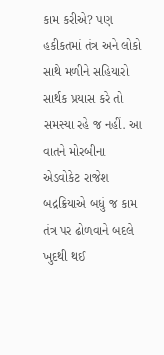કામ કરીએ? પણ હકીકતમાં તંત્ર અને લોકો સાથે મળીને સહિયારો સાર્થક પ્રયાસ કરે તો સમસ્યા રહે જ નહીં. આ વાતને મોરબીના એડવોકેટ રાજેશ બદ્રક્રિયાએ બધું જ કામ તંત્ર પર ઢોળવાને બદલે ખુદથી થઈ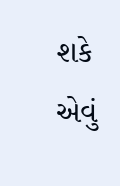શકે એવું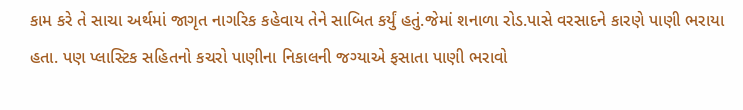કામ કરે તે સાચા અર્થમાં જાગૃત નાગરિક કહેવાય તેને સાબિત કર્યું હતું.જેમાં શનાળા રોડ.પાસે વરસાદને કારણે પાણી ભરાયા હતા. પણ પ્લાસ્ટિક સહિતનો કચરો પાણીના નિકાલની જગ્યાએ ફસાતા પાણી ભરાવો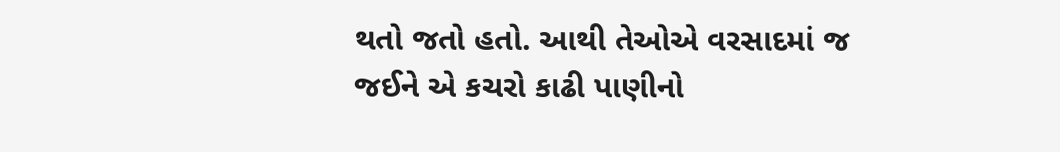થતો જતો હતો. આથી તેઓએ વરસાદમાં જ જઈને એ કચરો કાઢી પાણીનો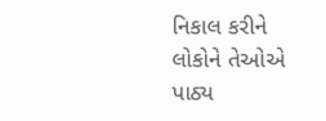નિકાલ કરીને લોકોને તેઓએ પાઠ્ય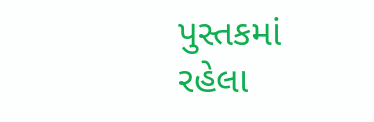પુસ્તકમાં રહેલા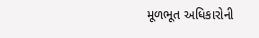મૂળભૂત અધિકારોની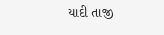યાદી તાજી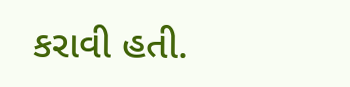કરાવી હતી.